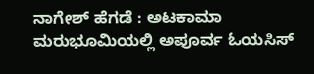ನಾಗೇಶ್‌ ಹೆಗಡೆ : ಅಟಕಾಮಾ ಮರುಭೂಮಿಯಲ್ಲಿ ಅಪೂರ್ವ ಓಯಸಿಸ್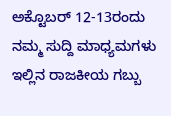ಅಕ್ಟೊಬರ್ 12-13ರಂದು ನಮ್ಮ ಸುದ್ದಿ ಮಾಧ್ಯಮಗಳು ಇಲ್ಲಿನ ರಾಜಕೀಯ ಗಬ್ಬು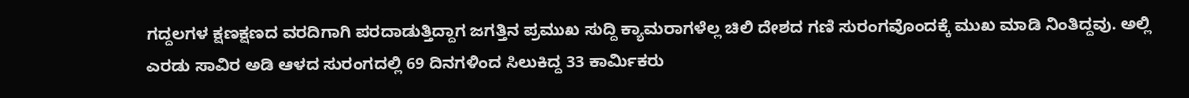ಗದ್ದಲಗಳ ಕ್ಷಣಕ್ಷಣದ ವರದಿಗಾಗಿ ಪರದಾಡುತ್ತಿದ್ದಾಗ ಜಗತ್ತಿನ ಪ್ರಮುಖ ಸುದ್ದಿ ಕ್ಯಾಮರಾಗಳೆಲ್ಲ ಚಿಲಿ ದೇಶದ ಗಣಿ ಸುರಂಗವೊಂದಕ್ಕೆ ಮುಖ ಮಾಡಿ ನಿಂತಿದ್ದವು. ಅಲ್ಲಿ ಎರಡು ಸಾವಿರ ಅಡಿ ಆಳದ ಸುರಂಗದಲ್ಲಿ 69 ದಿನಗಳಿಂದ ಸಿಲುಕಿದ್ದ 33 ಕಾರ್ಮಿಕರು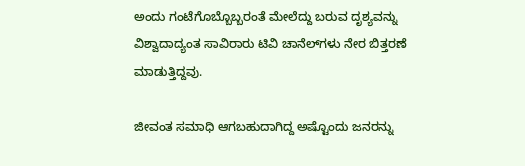ಅಂದು ಗಂಟೆಗೊಬ್ಬೊಬ್ಬರಂತೆ ಮೇಲೆದ್ದು ಬರುವ ದೃಶ್ಯವನ್ನು ವಿಶ್ವಾದಾದ್ಯಂತ ಸಾವಿರಾರು ಟಿವಿ ಚಾನೆಲ್‌ಗಳು ನೇರ ಬಿತ್ತರಣೆ ಮಾಡುತ್ತಿದ್ದವು.

ಜೀವಂತ ಸಮಾಧಿ ಆಗಬಹುದಾಗಿದ್ದ ಅಷ್ಟೊಂದು ಜನರನ್ನು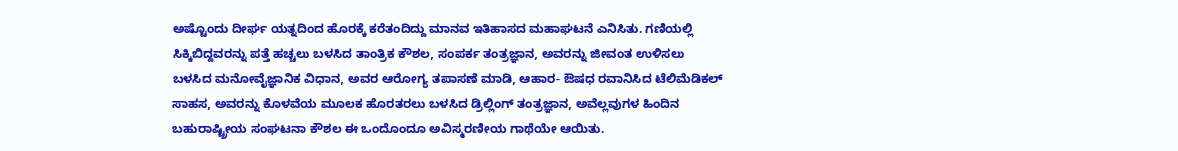ಅಷ್ಟೊಂದು ದೀರ್ಘ ಯತ್ನದಿಂದ ಹೊರಕ್ಕೆ ಕರೆತಂದಿದ್ದು ಮಾನವ ಇತಿಹಾಸದ ಮಹಾಘಟನೆ ಎನಿಸಿತು. ಗಣಿಯಲ್ಲಿ ಸಿಕ್ಕಿಬಿದ್ದವರನ್ನು ಪತ್ತೆ ಹಚ್ಚಲು ಬಳಸಿದ ತಾಂತ್ರಿಕ ಕೌಶಲ, ಸಂಪರ್ಕ ತಂತ್ರಜ್ಞಾನ, ಅವರನ್ನು ಜೀವಂತ ಉಳಿಸಲು ಬಳಸಿದ ಮನೋವೈಜ್ಞಾನಿಕ ವಿಧಾನ, ಅವರ ಆರೋಗ್ಯ ತಪಾಸಣೆ ಮಾಡಿ, ಆಹಾರ- ಔಷಧ ರವಾನಿಸಿದ ಟೆಲಿಮೆಡಿಕಲ್ ಸಾಹಸ, ಅವರನ್ನು ಕೊಳವೆಯ ಮೂಲಕ ಹೊರತರಲು ಬಳಸಿದ ಡ್ರಿಲ್ಲಿಂಗ್ ತಂತ್ರಜ್ಞಾನ, ಅವೆಲ್ಲವುಗಳ ಹಿಂದಿನ ಬಹುರಾಷ್ಟ್ರೀಯ ಸಂಘಟನಾ ಕೌಶಲ ಈ ಒಂದೊಂದೂ ಅವಿಸ್ಮರಣೀಯ ಗಾಥೆಯೇ ಆಯಿತು.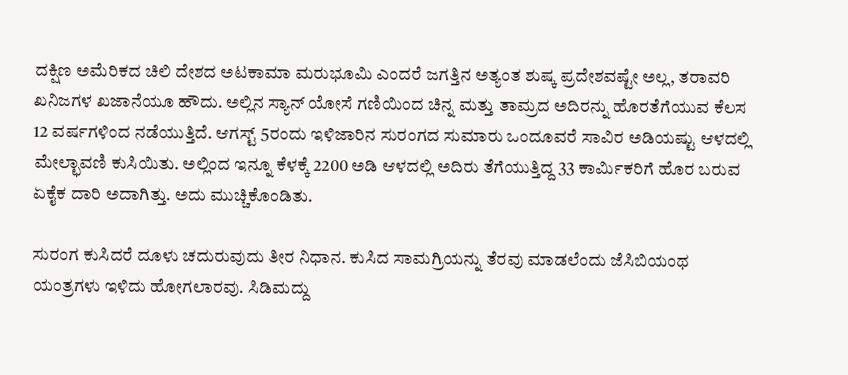ದಕ್ಷಿಣ ಅಮೆರಿಕದ ಚಿಲಿ ದೇಶದ ಅಟಕಾಮಾ ಮರುಭೂಮಿ ಎಂದರೆ ಜಗತ್ತಿನ ಅತ್ಯಂತ ಶುಷ್ಕ ಪ್ರದೇಶವಷ್ಟೇ ಅಲ್ಲ, ತರಾವರಿ ಖನಿಜಗಳ ಖಜಾನೆಯೂ ಹೌದು. ಅಲ್ಲಿನ ಸ್ಯಾನ್ ಯೋಸೆ ಗಣಿಯಿಂದ ಚಿನ್ನ ಮತ್ತು ತಾಮ್ರದ ಅದಿರನ್ನು ಹೊರತೆಗೆಯುವ ಕೆಲಸ 12 ವರ್ಷಗಳಿಂದ ನಡೆಯುತ್ತಿದೆ. ಆಗಸ್ಟ್ 5ರಂದು ಇಳಿಜಾರಿನ ಸುರಂಗದ ಸುಮಾರು ಒಂದೂವರೆ ಸಾವಿರ ಅಡಿಯಷ್ಟು ಆಳದಲ್ಲಿ ಮೇಲ್ಛಾವಣಿ ಕುಸಿಯಿತು. ಅಲ್ಲಿಂದ ಇನ್ನೂ ಕೆಳಕ್ಕೆ 2200 ಅಡಿ ಆಳದಲ್ಲಿ ಅದಿರು ತೆಗೆಯುತ್ತಿದ್ದ 33 ಕಾರ್ಮಿಕರಿಗೆ ಹೊರ ಬರುವ ಏಕೈಕ ದಾರಿ ಅದಾಗಿತ್ತು. ಅದು ಮುಚ್ಚಿಕೊಂಡಿತು.

ಸುರಂಗ ಕುಸಿದರೆ ದೂಳು ಚದುರುವುದು ತೀರ ನಿಧಾನ. ಕುಸಿದ ಸಾಮಗ್ರಿಯನ್ನು ತೆರವು ಮಾಡಲೆಂದು ಜೆಸಿಬಿಯಂಥ ಯಂತ್ರಗಳು ಇಳಿದು ಹೋಗಲಾರವು. ಸಿಡಿಮದ್ದು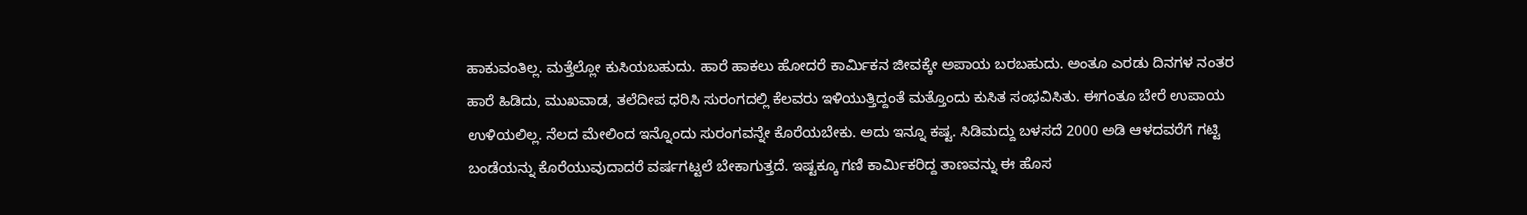ಹಾಕುವಂತಿಲ್ಲ. ಮತ್ತೆಲ್ಲೋ ಕುಸಿಯಬಹುದು. ಹಾರೆ ಹಾಕಲು ಹೋದರೆ ಕಾರ್ಮಿಕನ ಜೀವಕ್ಕೇ ಅಪಾಯ ಬರಬಹುದು. ಅಂತೂ ಎರಡು ದಿನಗಳ ನಂತರ ಹಾರೆ ಹಿಡಿದು, ಮುಖವಾಡ, ತಲೆದೀಪ ಧರಿಸಿ ಸುರಂಗದಲ್ಲಿ ಕೆಲವರು ಇಳಿಯುತ್ತಿದ್ದಂತೆ ಮತ್ತೊಂದು ಕುಸಿತ ಸಂಭವಿಸಿತು. ಈಗಂತೂ ಬೇರೆ ಉಪಾಯ ಉಳಿಯಲಿಲ್ಲ. ನೆಲದ ಮೇಲಿಂದ ಇನ್ನೊಂದು ಸುರಂಗವನ್ನೇ ಕೊರೆಯಬೇಕು. ಅದು ಇನ್ನೂ ಕಷ್ಟ. ಸಿಡಿಮದ್ದು ಬಳಸದೆ 2000 ಅಡಿ ಆಳದವರೆಗೆ ಗಟ್ಟಿ ಬಂಡೆಯನ್ನು ಕೊರೆಯುವುದಾದರೆ ವರ್ಷಗಟ್ಟಲೆ ಬೇಕಾಗುತ್ತದೆ. ಇಷ್ಟಕ್ಕೂ ಗಣಿ ಕಾರ್ಮಿಕರಿದ್ದ ತಾಣವನ್ನು ಈ ಹೊಸ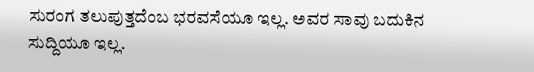ಸುರಂಗ ತಲುಪುತ್ತದೆಂಬ ಭರವಸೆಯೂ ಇಲ್ಲ. ಅವರ ಸಾವು ಬದುಕಿನ ಸುದ್ದಿಯೂ ಇಲ್ಲ.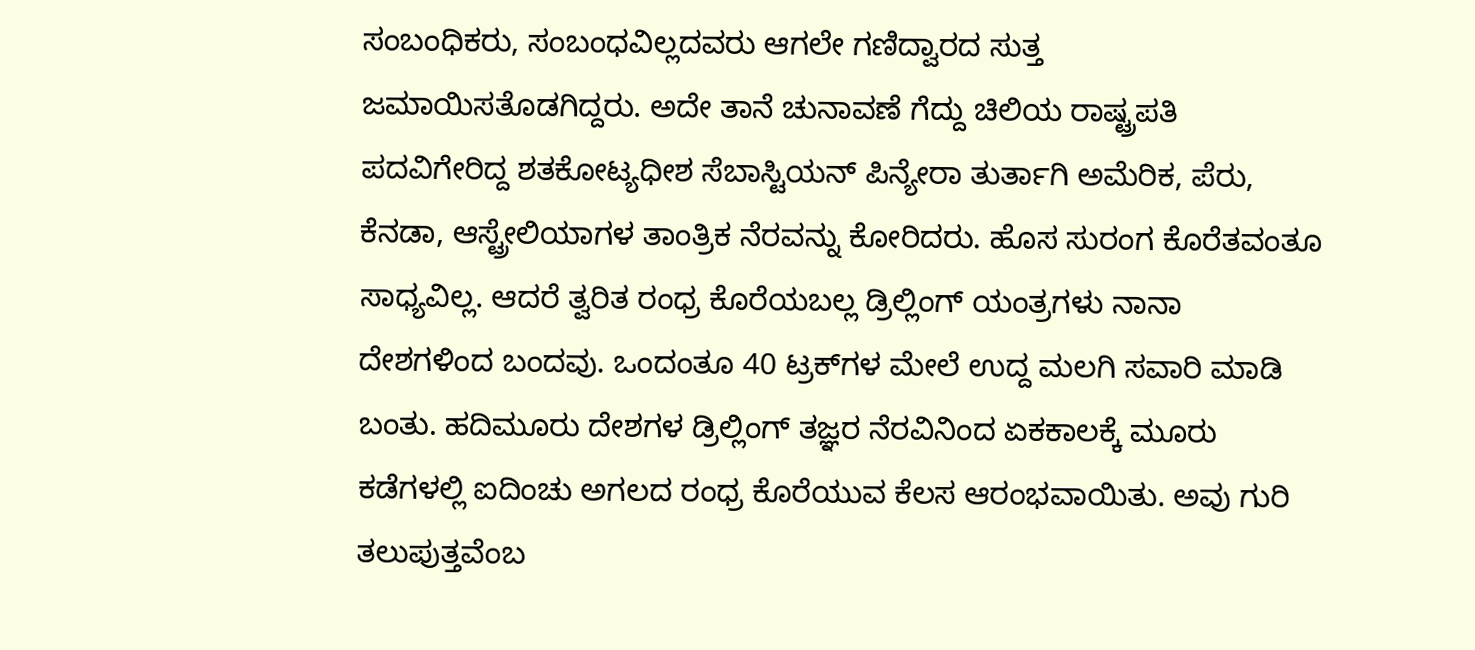ಸಂಬಂಧಿಕರು, ಸಂಬಂಧವಿಲ್ಲದವರು ಆಗಲೇ ಗಣಿದ್ವಾರದ ಸುತ್ತ ಜಮಾಯಿಸತೊಡಗಿದ್ದರು. ಅದೇ ತಾನೆ ಚುನಾವಣೆ ಗೆದ್ದು ಚಿಲಿಯ ರಾಷ್ಟ್ರಪತಿ ಪದವಿಗೇರಿದ್ದ ಶತಕೋಟ್ಯಧೀಶ ಸೆಬಾಸ್ಟಿಯನ್ ಪಿನ್ಯೇರಾ ತುರ್ತಾಗಿ ಅಮೆರಿಕ, ಪೆರು, ಕೆನಡಾ, ಆಸ್ಟ್ರೇಲಿಯಾಗಳ ತಾಂತ್ರಿಕ ನೆರವನ್ನು ಕೋರಿದರು. ಹೊಸ ಸುರಂಗ ಕೊರೆತವಂತೂ ಸಾಧ್ಯವಿಲ್ಲ. ಆದರೆ ತ್ವರಿತ ರಂಧ್ರ ಕೊರೆಯಬಲ್ಲ ಡ್ರಿಲ್ಲಿಂಗ್ ಯಂತ್ರಗಳು ನಾನಾ ದೇಶಗಳಿಂದ ಬಂದವು. ಒಂದಂತೂ 40 ಟ್ರಕ್‌ಗಳ ಮೇಲೆ ಉದ್ದ ಮಲಗಿ ಸವಾರಿ ಮಾಡಿ ಬಂತು. ಹದಿಮೂರು ದೇಶಗಳ ಡ್ರಿಲ್ಲಿಂಗ್ ತಜ್ಞರ ನೆರವಿನಿಂದ ಏಕಕಾಲಕ್ಕೆ ಮೂರು ಕಡೆಗಳಲ್ಲಿ ಐದಿಂಚು ಅಗಲದ ರಂಧ್ರ ಕೊರೆಯುವ ಕೆಲಸ ಆರಂಭವಾಯಿತು. ಅವು ಗುರಿ ತಲುಪುತ್ತವೆಂಬ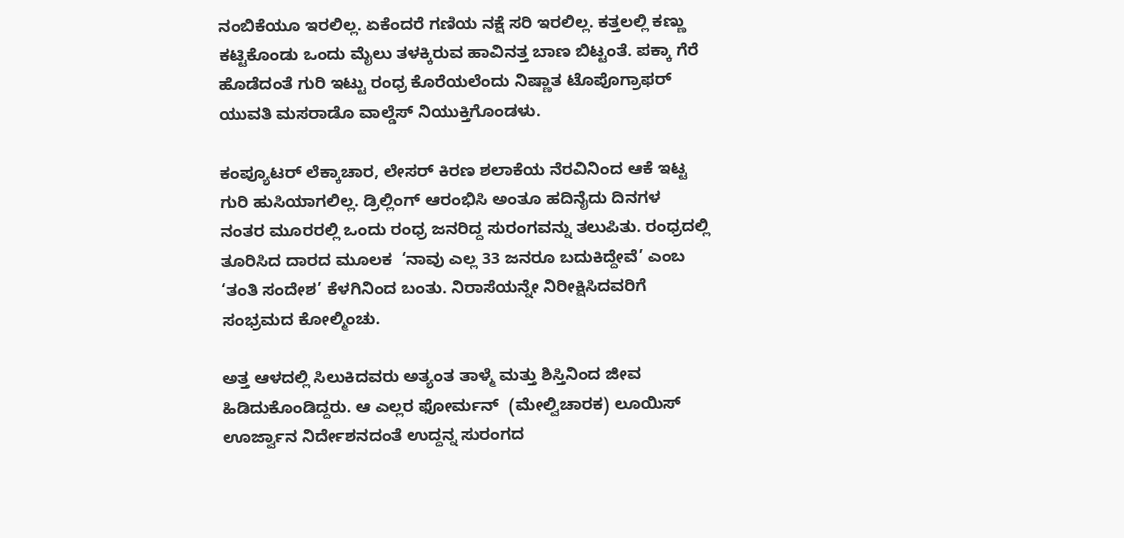ನಂಬಿಕೆಯೂ ಇರಲಿಲ್ಲ. ಏಕೆಂದರೆ ಗಣಿಯ ನಕ್ಷೆ ಸರಿ ಇರಲಿಲ್ಲ. ಕತ್ತಲಲ್ಲಿ ಕಣ್ಣು ಕಟ್ಟಿಕೊಂಡು ಒಂದು ಮೈಲು ತಳಕ್ಕಿರುವ ಹಾವಿನತ್ತ ಬಾಣ ಬಿಟ್ಟಂತೆ. ಪಕ್ಕಾ ಗೆರೆ ಹೊಡೆದಂತೆ ಗುರಿ ಇಟ್ಟು ರಂಧ್ರ ಕೊರೆಯಲೆಂದು ನಿಷ್ಣಾತ ಟೊಪೊಗ್ರಾಫರ್ ಯುವತಿ ಮಸರಾಡೊ ವಾಲ್ಡೆಸ್ ನಿಯುಕ್ತಿಗೊಂಡಳು.

ಕಂಪ್ಯೂಟರ್ ಲೆಕ್ಕಾಚಾರ, ಲೇಸರ್ ಕಿರಣ ಶಲಾಕೆಯ ನೆರವಿನಿಂದ ಆಕೆ ಇಟ್ಟ ಗುರಿ ಹುಸಿಯಾಗಲಿಲ್ಲ. ಡ್ರಿಲ್ಲಿಂಗ್ ಆರಂಭಿಸಿ ಅಂತೂ ಹದಿನೈದು ದಿನಗಳ ನಂತರ ಮೂರರಲ್ಲಿ ಒಂದು ರಂಧ್ರ ಜನರಿದ್ದ ಸುರಂಗವನ್ನು ತಲುಪಿತು. ರಂಧ್ರದಲ್ಲಿ ತೂರಿಸಿದ ದಾರದ ಮೂಲಕ  ‘ನಾವು ಎಲ್ಲ 33 ಜನರೂ ಬದುಕಿದ್ದೇವೆ’ ಎಂಬ  ‘ತಂತಿ ಸಂದೇಶ’ ಕೆಳಗಿನಿಂದ ಬಂತು. ನಿರಾಸೆಯನ್ನೇ ನಿರೀಕ್ಷಿಸಿದವರಿಗೆ ಸಂಭ್ರಮದ ಕೋಲ್ಮಿಂಚು.

ಅತ್ತ ಆಳದಲ್ಲಿ ಸಿಲುಕಿದವರು ಅತ್ಯಂತ ತಾಳ್ಮೆ ಮತ್ತು ಶಿಸ್ತಿನಿಂದ ಜೀವ ಹಿಡಿದುಕೊಂಡಿದ್ದರು. ಆ ಎಲ್ಲರ ಫೋರ್ಮನ್  (ಮೇಲ್ವಿಚಾರಕ) ಲೂಯಿಸ್ ಊರ್ಜ್ವಾನ ನಿರ್ದೇಶನದಂತೆ ಉದ್ದನ್ನ ಸುರಂಗದ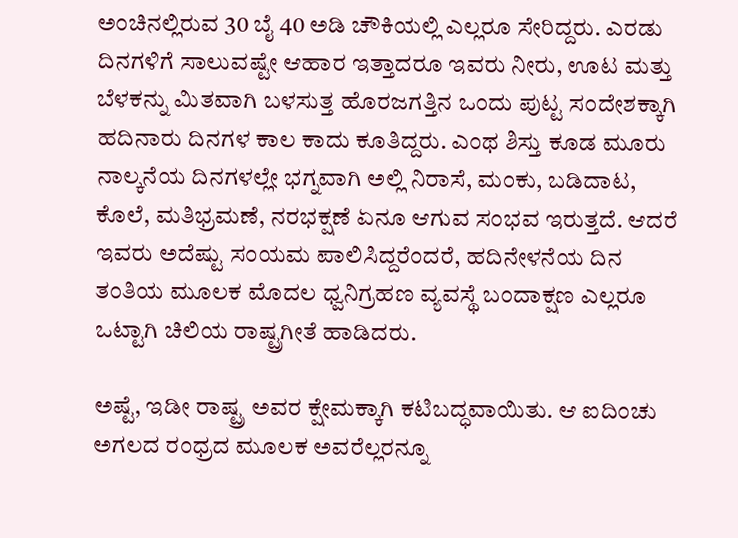ಅಂಚಿನಲ್ಲಿರುವ 30 ಬೈ 40 ಅಡಿ ಚೌಕಿಯಲ್ಲಿ ಎಲ್ಲರೂ ಸೇರಿದ್ದರು. ಎರಡು ದಿನಗಳಿಗೆ ಸಾಲುವಷ್ಟೇ ಆಹಾರ ಇತ್ತಾದರೂ ಇವರು ನೀರು, ಊಟ ಮತ್ತು ಬೆಳಕನ್ನು ಮಿತವಾಗಿ ಬಳಸುತ್ತ ಹೊರಜಗತ್ತಿನ ಒಂದು ಪುಟ್ಟ ಸಂದೇಶಕ್ಕಾಗಿ ಹದಿನಾರು ದಿನಗಳ ಕಾಲ ಕಾದು ಕೂತಿದ್ದರು. ಎಂಥ ಶಿಸ್ತು ಕೂಡ ಮೂರು ನಾಲ್ಕನೆಯ ದಿನಗಳಲ್ಲೇ ಭಗ್ನವಾಗಿ ಅಲ್ಲಿ ನಿರಾಸೆ, ಮಂಕು, ಬಡಿದಾಟ, ಕೊಲೆ, ಮತಿಭ್ರಮಣೆ, ನರಭಕ್ಷಣೆ ಏನೂ ಆಗುವ ಸಂಭವ ಇರುತ್ತದೆ. ಆದರೆ ಇವರು ಅದೆಷ್ಟು ಸಂಯಮ ಪಾಲಿಸಿದ್ದರೆಂದರೆ, ಹದಿನೇಳನೆಯ ದಿನ ತಂತಿಯ ಮೂಲಕ ಮೊದಲ ಧ್ವನಿಗ್ರಹಣ ವ್ಯವಸ್ಥೆ ಬಂದಾಕ್ಷಣ ಎಲ್ಲರೂ ಒಟ್ಟಾಗಿ ಚಿಲಿಯ ರಾಷ್ಟ್ರಗೀತೆ ಹಾಡಿದರು.

ಅಷ್ಟೆ, ಇಡೀ ರಾಷ್ಟ್ರ ಅವರ ಕ್ಷೇಮಕ್ಕಾಗಿ ಕಟಿಬದ್ಧವಾಯಿತು. ಆ ಐದಿಂಚು ಅಗಲದ ರಂಧ್ರದ ಮೂಲಕ ಅವರೆಲ್ಲರನ್ನೂ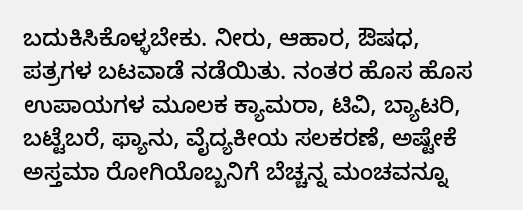ಬದುಕಿಸಿಕೊಳ್ಳಬೇಕು. ನೀರು, ಆಹಾರ, ಔಷಧ, ಪತ್ರಗಳ ಬಟವಾಡೆ ನಡೆಯಿತು. ನಂತರ ಹೊಸ ಹೊಸ ಉಪಾಯಗಳ ಮೂಲಕ ಕ್ಯಾಮರಾ, ಟಿವಿ, ಬ್ಯಾಟರಿ, ಬಟ್ಟೆಬರೆ, ಫ್ಯಾನು, ವೈದ್ಯಕೀಯ ಸಲಕರಣೆ, ಅಷ್ಟೇಕೆ  ಅಸ್ತಮಾ ರೋಗಿಯೊಬ್ಬನಿಗೆ ಬೆಚ್ಚನ್ನ ಮಂಚವನ್ನೂ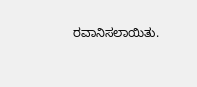ರವಾನಿಸಲಾಯಿತು.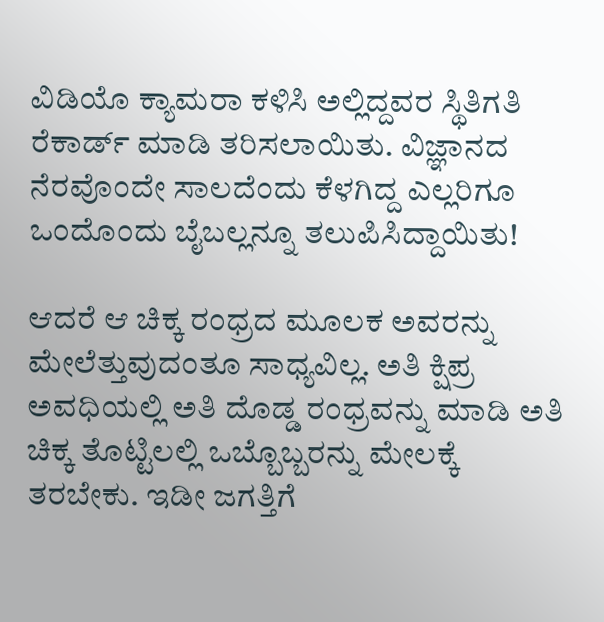ವಿಡಿಯೊ ಕ್ಯಾಮರಾ ಕಳಿಸಿ ಅಲ್ಲಿದ್ದವರ ಸ್ಥಿತಿಗತಿ ರೆಕಾರ್ಡ್ ಮಾಡಿ ತರಿಸಲಾಯಿತು. ವಿಜ್ಞಾನದ ನೆರವೊಂದೇ ಸಾಲದೆಂದು ಕೆಳಗಿದ್ದ ಎಲ್ಲರಿಗೂ ಒಂದೊಂದು ಬೈಬಲ್ಲನ್ನೂ ತಲುಪಿಸಿದ್ದಾಯಿತು!

ಆದರೆ ಆ ಚಿಕ್ಕ ರಂಧ್ರದ ಮೂಲಕ ಅವರನ್ನು ಮೇಲೆತ್ತುವುದಂತೂ ಸಾಧ್ಯವಿಲ್ಲ. ಅತಿ ಕ್ಷಿಪ್ರ ಅವಧಿಯಲ್ಲಿ ಅತಿ ದೊಡ್ಡ ರಂಧ್ರವನ್ನು ಮಾಡಿ ಅತಿ ಚಿಕ್ಕ ತೊಟ್ಟಿಲಲ್ಲಿ ಒಬ್ಬೊಬ್ಬರನ್ನು ಮೇಲಕ್ಕೆ ತರಬೇಕು. ಇಡೀ ಜಗತ್ತಿಗೆ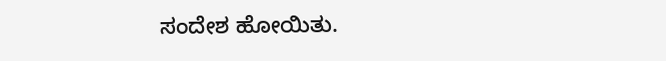ಸಂದೇಶ ಹೋಯಿತು.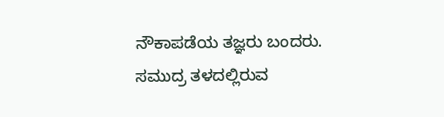ನೌಕಾಪಡೆಯ ತಜ್ಞರು ಬಂದರು. ಸಮುದ್ರ ತಳದಲ್ಲಿರುವ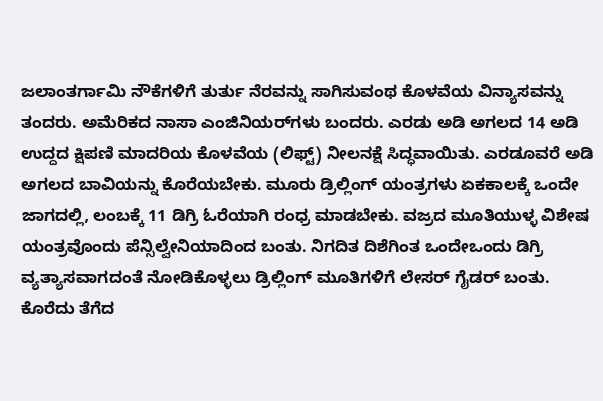ಜಲಾಂತರ್ಗಾಮಿ ನೌಕೆಗಳಿಗೆ ತುರ್ತು ನೆರವನ್ನು ಸಾಗಿಸುವಂಥ ಕೊಳವೆಯ ವಿನ್ಯಾಸವನ್ನು ತಂದರು. ಅಮೆರಿಕದ ನಾಸಾ ಎಂಜಿನಿಯರ್‌ಗಳು ಬಂದರು. ಎರಡು ಅಡಿ ಅಗಲದ 14 ಅಡಿ ಉದ್ದದ ಕ್ಷಿಪಣಿ ಮಾದರಿಯ ಕೊಳವೆಯ (ಲಿಫ್ಟ್) ನೀಲನಕ್ಷೆ ಸಿದ್ಧವಾಯಿತು. ಎರಡೂವರೆ ಅಡಿ ಅಗಲದ ಬಾವಿಯನ್ನು ಕೊರೆಯಬೇಕು. ಮೂರು ಡ್ರಿಲ್ಲಿಂಗ್ ಯಂತ್ರಗಳು ಏಕಕಾಲಕ್ಕೆ ಒಂದೇ ಜಾಗದಲ್ಲಿ, ಲಂಬಕ್ಕೆ 11 ಡಿಗ್ರಿ ಓರೆಯಾಗಿ ರಂಧ್ರ ಮಾಡಬೇಕು. ವಜ್ರದ ಮೂತಿಯುಳ್ಳ ವಿಶೇಷ ಯಂತ್ರವೊಂದು ಪೆನ್ಸಿಲ್ವೇನಿಯಾದಿಂದ ಬಂತು. ನಿಗದಿತ ದಿಶೆಗಿಂತ ಒಂದೇಒಂದು ಡಿಗ್ರಿ ವ್ಯತ್ಯಾಸವಾಗದಂತೆ ನೋಡಿಕೊಳ್ಳಲು ಡ್ರಿಲ್ಲಿಂಗ್ ಮೂತಿಗಳಿಗೆ ಲೇಸರ್ ಗೈಡರ್ ಬಂತು. ಕೊರೆದು ತೆಗೆದ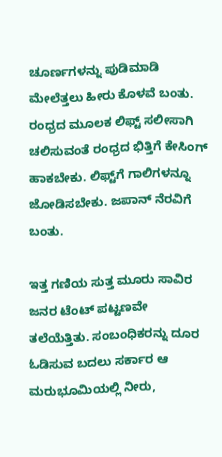ಚೂರ್ಣಗಳನ್ನು ಪುಡಿಮಾಡಿ ಮೇಲೆತ್ತಲು ಹೀರು ಕೊಳವೆ ಬಂತು. ರಂಧ್ರದ ಮೂಲಕ ಲಿಫ್ಟ್ ಸಲೀಸಾಗಿ ಚಲಿಸುವಂತೆ ರಂಧ್ರದ ಭಿತ್ತಿಗೆ ಕೇಸಿಂಗ್ ಹಾಕಬೇಕು. ಲಿಫ್ಟ್‌ಗೆ ಗಾಲಿಗಳನ್ನೂ ಜೋಡಿಸಬೇಕು. ಜಪಾನ್ ನೆರವಿಗೆ ಬಂತು.

ಇತ್ತ ಗಣಿಯ ಸುತ್ತ ಮೂರು ಸಾವಿರ ಜನರ ಟೆಂಟ್ ಪಟ್ಟಣವೇ ತಲೆಯೆತ್ತಿತು. ಸಂಬಂಧಿಕರನ್ನು ದೂರ ಓಡಿಸುವ ಬದಲು ಸರ್ಕಾರ ಆ ಮರುಭೂಮಿಯಲ್ಲಿ ನೀರು,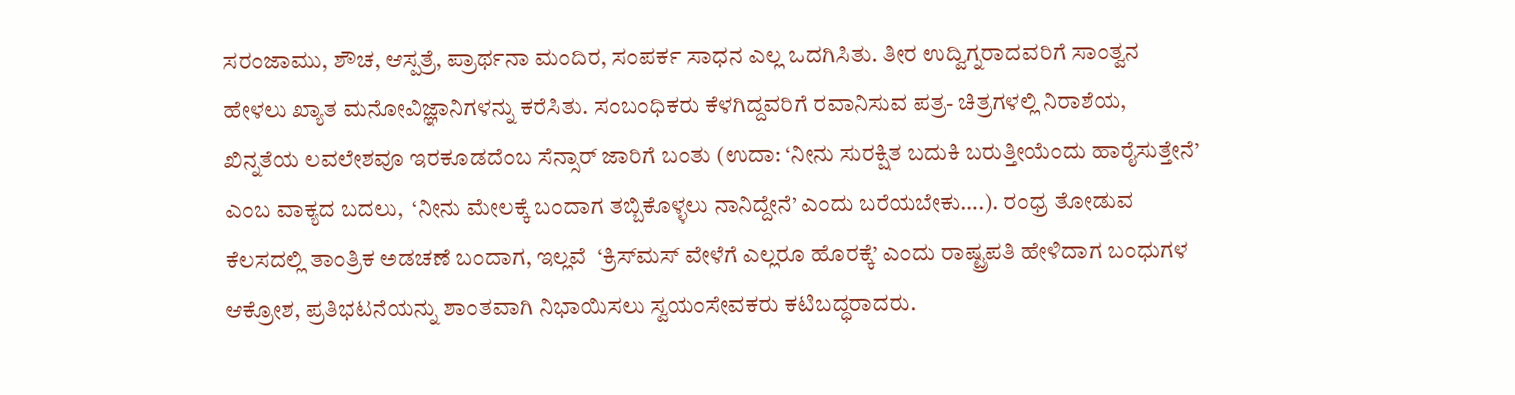ಸರಂಜಾಮು, ಶೌಚ, ಆಸ್ಪತ್ರೆ, ಪ್ರಾರ್ಥನಾ ಮಂದಿರ, ಸಂಪರ್ಕ ಸಾಧನ ಎಲ್ಲ ಒದಗಿಸಿತು. ತೀರ ಉದ್ವಿಗ್ನರಾದವರಿಗೆ ಸಾಂತ್ವನ ಹೇಳಲು ಖ್ಯಾತ ಮನೋವಿಜ್ಞಾನಿಗಳನ್ನು ಕರೆಸಿತು. ಸಂಬಂಧಿಕರು ಕೆಳಗಿದ್ದವರಿಗೆ ರವಾನಿಸುವ ಪತ್ರ- ಚಿತ್ರಗಳಲ್ಲಿ ನಿರಾಶೆಯ, ಖಿನ್ನತೆಯ ಲವಲೇಶವೂ ಇರಕೂಡದೆಂಬ ಸೆನ್ಸಾರ್ ಜಾರಿಗೆ ಬಂತು (ಉದಾ: ‘ನೀನು ಸುರಕ್ಷಿತ ಬದುಕಿ ಬರುತ್ತೀಯೆಂದು ಹಾರೈಸುತ್ತೇನೆ’ ಎಂಬ ವಾಕ್ಯದ ಬದಲು,  ‘ನೀನು ಮೇಲಕ್ಕೆ ಬಂದಾಗ ತಬ್ಬಿಕೊಳ್ಳಲು ನಾನಿದ್ದೇನೆ’ ಎಂದು ಬರೆಯಬೇಕು….). ರಂಧ್ರ ತೋಡುವ ಕೆಲಸದಲ್ಲಿ ತಾಂತ್ರಿಕ ಅಡಚಣೆ ಬಂದಾಗ, ಇಲ್ಲವೆ  ‘ಕ್ರಿಸ್‌ಮಸ್ ವೇಳೆಗೆ ಎಲ್ಲರೂ ಹೊರಕ್ಕೆ’ ಎಂದು ರಾಷ್ಟ್ರಪತಿ ಹೇಳಿದಾಗ ಬಂಧುಗಳ ಆಕ್ರೋಶ, ಪ್ರತಿಭಟನೆಯನ್ನು ಶಾಂತವಾಗಿ ನಿಭಾಯಿಸಲು ಸ್ವಯಂಸೇವಕರು ಕಟಿಬದ್ಧರಾದರು.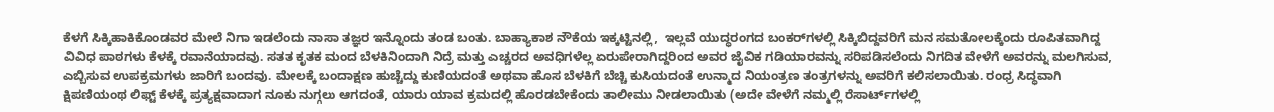ಕೆಳಗೆ ಸಿಕ್ಕಿಹಾಕಿಕೊಂಡವರ ಮೇಲೆ ನಿಗಾ ಇಡಲೆಂದು ನಾಸಾ ತಜ್ಞರ ಇನ್ನೊಂದು ತಂಡ ಬಂತು. ಬಾಹ್ಯಾಕಾಶ ನೌಕೆಯ ಇಕ್ಕಟ್ಟಿನಲ್ಲಿ,  ಇಲ್ಲವೆ ಯುದ್ಧರಂಗದ ಬಂಕರ್‌ಗಳಲ್ಲಿ ಸಿಕ್ಕಿಬಿದ್ದವರಿಗೆ ಮನ ಸಮತೋಲಕ್ಕೆಂದು ರೂಪಿತವಾಗಿದ್ದ ವಿವಿಧ ಪಾಠಗಳು ಕೆಳಕ್ಕೆ ರವಾನೆಯಾದವು. ಸತತ ಕೃತಕ ಮಂದ ಬೆಳಕಿನಿಂದಾಗಿ ನಿದ್ರೆ ಮತ್ತು ಎಚ್ಚರದ ಅವಧಿಗಳೆಲ್ಲ ಏರುಪೇರಾಗಿದ್ದರಿಂದ ಅವರ ಜೈವಿಕ ಗಡಿಯಾರವನ್ನು ಸರಿಪಡಿಸಲೆಂದು ನಿಗದಿತ ವೇಳೆಗೆ ಅವರನ್ನು ಮಲಗಿಸುವ, ಎಬ್ಬಿಸುವ ಉಪಕ್ರಮಗಳು ಜಾರಿಗೆ ಬಂದವು. ಮೇಲಕ್ಕೆ ಬಂದಾಕ್ಷಣ ಹುಚ್ಚೆದ್ದು ಕುಣಿಯದಂತೆ ಅಥವಾ ಹೊಸ ಬೆಳಕಿಗೆ ಬೆಚ್ಚಿ ಕುಸಿಯದಂತೆ ಉನ್ಮಾದ ನಿಯಂತ್ರಣ ತಂತ್ರಗಳನ್ನು ಅವರಿಗೆ ಕಲಿಸಲಾಯಿತು. ರಂಧ್ರ ಸಿದ್ಧವಾಗಿ ಕ್ಷಿಪಣಿಯಂಥ ಲಿಫ್ಟ್ ಕೆಳಕ್ಕೆ ಪ್ರತ್ಯಕ್ಷವಾದಾಗ ನೂಕು ನುಗ್ಗಲು ಆಗದಂತೆ, ಯಾರು ಯಾವ ಕ್ರಮದಲ್ಲಿ ಹೊರಡಬೇಕೆಂದು ತಾಲೀಮು ನೀಡಲಾಯಿತು (ಅದೇ ವೇಳೆಗೆ ನಮ್ಮಲ್ಲಿ ರೆಸಾರ್ಟ್‌ಗಳಲ್ಲಿ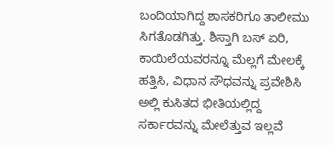ಬಂದಿಯಾಗಿದ್ದ ಶಾಸಕರಿಗೂ ತಾಲೀಮು ಸಿಗತೊಡಗಿತ್ತು. ಶಿಸ್ತಾಗಿ ಬಸ್ ಏರಿ, ಕಾಯಿಲೆಯವರನ್ನೂ ಮೆಲ್ಲಗೆ ಮೇಲಕ್ಕೆ ಹತ್ತಿಸಿ, ವಿಧಾನ ಸೌಧವನ್ನು ಪ್ರವೇಶಿಸಿ ಅಲ್ಲಿ ಕುಸಿತದ ಭೀತಿಯಲ್ಲಿದ್ದ ಸರ್ಕಾರವನ್ನು ಮೇಲೆತ್ತುವ ಇಲ್ಲವೆ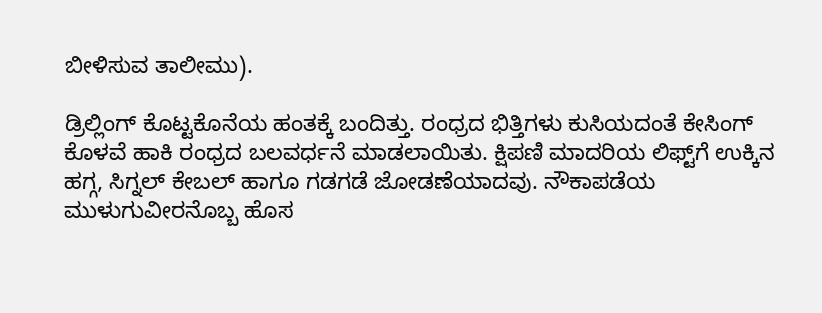ಬೀಳಿಸುವ ತಾಲೀಮು).

ಡ್ರಿಲ್ಲಿಂಗ್ ಕೊಟ್ಟಕೊನೆಯ ಹಂತಕ್ಕೆ ಬಂದಿತ್ತು. ರಂಧ್ರದ ಭಿತ್ತಿಗಳು ಕುಸಿಯದಂತೆ ಕೇಸಿಂಗ್ ಕೊಳವೆ ಹಾಕಿ ರಂಧ್ರದ ಬಲವರ್ಧನೆ ಮಾಡಲಾಯಿತು. ಕ್ಷಿಪಣಿ ಮಾದರಿಯ ಲಿಫ್ಟ್‌ಗೆ ಉಕ್ಕಿನ ಹಗ್ಗ, ಸಿಗ್ನಲ್ ಕೇಬಲ್ ಹಾಗೂ ಗಡಗಡೆ ಜೋಡಣೆಯಾದವು. ನೌಕಾಪಡೆಯ ಮುಳುಗುವೀರನೊಬ್ಬ ಹೊಸ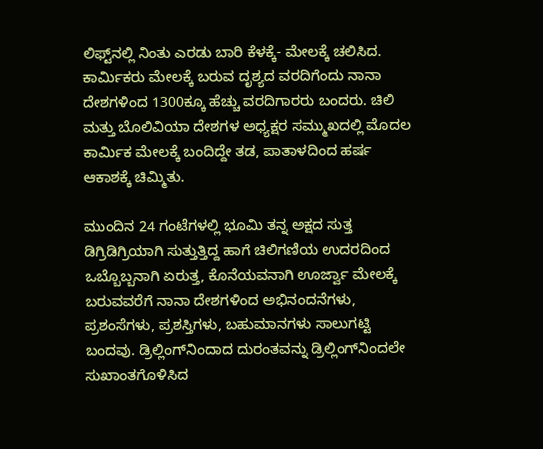ಲಿಫ್ಟ್‌ನಲ್ಲಿ ನಿಂತು ಎರಡು ಬಾರಿ ಕೆಳಕ್ಕೆ- ಮೇಲಕ್ಕೆ ಚಲಿಸಿದ. ಕಾರ್ಮಿಕರು ಮೇಲಕ್ಕೆ ಬರುವ ದೃಶ್ಯದ ವರದಿಗೆಂದು ನಾನಾ ದೇಶಗಳಿಂದ 1300ಕ್ಕೂ ಹೆಚ್ಚು ವರದಿಗಾರರು ಬಂದರು. ಚಿಲಿ ಮತ್ತು ಬೊಲಿವಿಯಾ ದೇಶಗಳ ಅಧ್ಯಕ್ಷರ ಸಮ್ಮುಖದಲ್ಲಿ ಮೊದಲ ಕಾರ್ಮಿಕ ಮೇಲಕ್ಕೆ ಬಂದಿದ್ದೇ ತಡ, ಪಾತಾಳದಿಂದ ಹರ್ಷ ಆಕಾಶಕ್ಕೆ ಚಿಮ್ಮಿತು.

ಮುಂದಿನ 24 ಗಂಟೆಗಳಲ್ಲಿ ಭೂಮಿ ತನ್ನ ಅಕ್ಷದ ಸುತ್ತ ಡಿಗ್ರಿಡಿಗ್ರಿಯಾಗಿ ಸುತ್ತುತ್ತಿದ್ದ ಹಾಗೆ ಚಿಲಿಗಣಿಯ ಉದರದಿಂದ ಒಬ್ಬೊಬ್ಬನಾಗಿ ಏರುತ್ತ, ಕೊನೆಯವನಾಗಿ ಊರ್ಜ್ವಾ ಮೇಲಕ್ಕೆ ಬರುವವರೆಗೆ ನಾನಾ ದೇಶಗಳಿಂದ ಅಭಿನಂದನೆಗಳು, ಪ್ರಶಂಸೆಗಳು, ಪ್ರಶಸ್ತಿಗಳು, ಬಹುಮಾನಗಳು ಸಾಲುಗಟ್ಟಿ ಬಂದವು. ಡ್ರಿಲ್ಲಿಂಗ್‌ನಿಂದಾದ ದುರಂತವನ್ನು ಡ್ರಿಲ್ಲಿಂಗ್‌ನಿಂದಲೇ ಸುಖಾಂತಗೊಳಿಸಿದ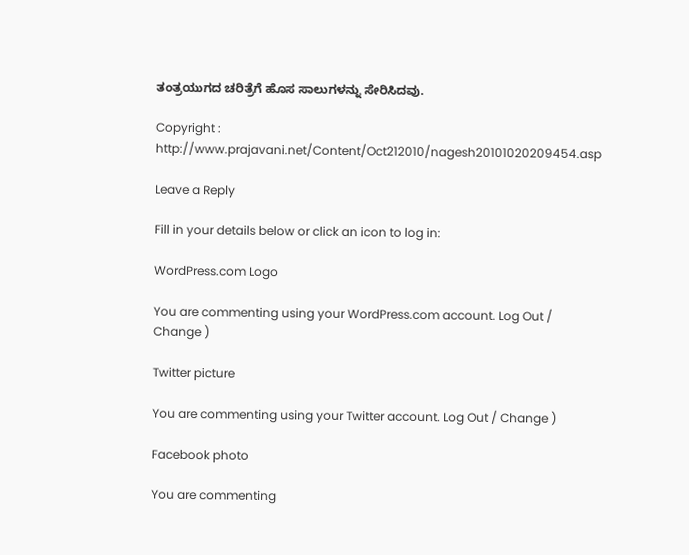ತಂತ್ರಯುಗದ ಚರಿತ್ರೆಗೆ ಹೊಸ ಸಾಲುಗಳನ್ನು ಸೇರಿಸಿದವು.

Copyright : http://www.prajavani.net/Content/Oct212010/nagesh20101020209454.asp

Leave a Reply

Fill in your details below or click an icon to log in:

WordPress.com Logo

You are commenting using your WordPress.com account. Log Out / Change )

Twitter picture

You are commenting using your Twitter account. Log Out / Change )

Facebook photo

You are commenting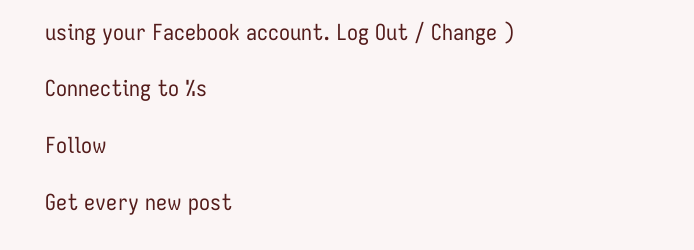using your Facebook account. Log Out / Change )

Connecting to %s

Follow

Get every new post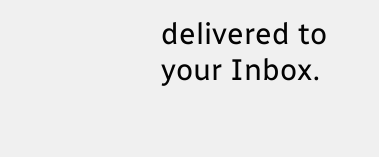delivered to your Inbox.